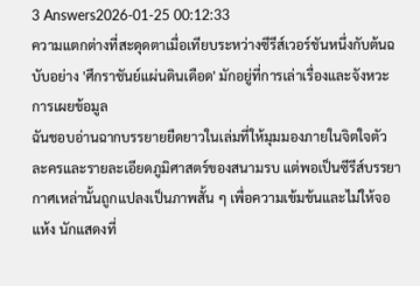3 Answers2026-01-25 00:12:33
ความแตกต่างที่สะดุดตาเมื่อเทียบระหว่างซีรีส์เวอร์ชันหนึ่งกับต้นฉบับอย่าง 'ศึกราชันย์แผ่นดินเดือด' มักอยู่ที่การเล่าเรื่องและจังหวะการเผยข้อมูล
ฉันชอบอ่านฉากบรรยายยืดยาวในเล่มที่ให้มุมมองภายในจิตใจตัวละครและรายละเอียดภูมิศาสตร์ของสนามรบ แต่พอเป็นซีรีส์บรรยากาศเหล่านั้นถูกแปลงเป็นภาพสั้น ๆ เพื่อความเข้มข้นและไม่ให้จอแห้ง นักแสดงที่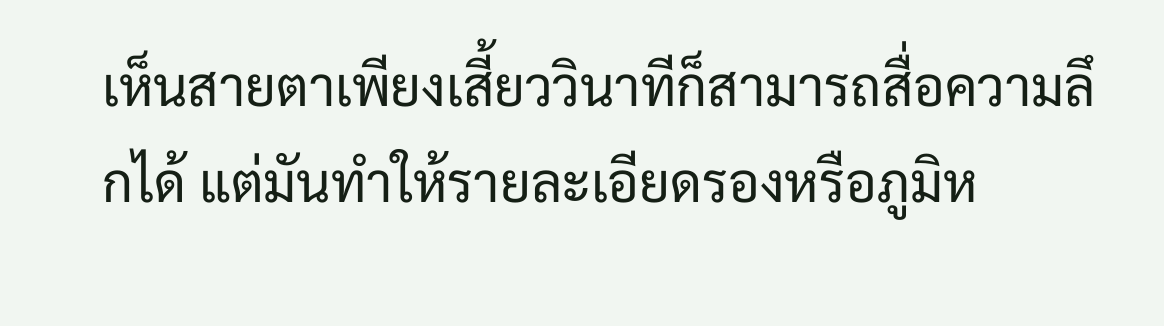เห็นสายตาเพียงเสี้ยววินาทีก็สามารถสื่อความลึกได้ แต่มันทำให้รายละเอียดรองหรือภูมิห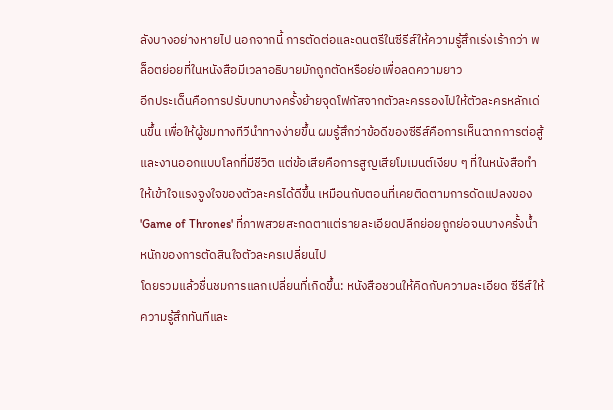ลังบางอย่างหายไป นอกจากนี้ การตัดต่อและดนตรีในซีรีส์ให้ความรู้สึกเร่งเร้ากว่า พล็อตย่อยที่ในหนังสือมีเวลาอธิบายมักถูกตัดหรือย่อเพื่อลดความยาว
อีกประเด็นคือการปรับบทบางครั้งย้ายจุดโฟกัสจากตัวละครรองไปให้ตัวละครหลักเด่นขึ้น เพื่อให้ผู้ชมทางทีวีนำทางง่ายขึ้น ผมรู้สึกว่าข้อดีของซีรีส์คือการเห็นฉากการต่อสู้และงานออกแบบโลกที่มีชีวิต แต่ข้อเสียคือการสูญเสียโมเมนต์เงียบ ๆ ที่ในหนังสือทำให้เข้าใจแรงจูงใจของตัวละครได้ดีขึ้น เหมือนกับตอนที่เคยติดตามการดัดแปลงของ 'Game of Thrones' ที่ภาพสวยสะกดตาแต่รายละเอียดปลีกย่อยถูกย่อจนบางครั้งน้ำหนักของการตัดสินใจตัวละครเปลี่ยนไป
โดยรวมแล้วชื่นชมการแลกเปลี่ยนที่เกิดขึ้น: หนังสือชวนให้คิดกับความละเอียด ซีรีส์ให้ความรู้สึกทันทีและ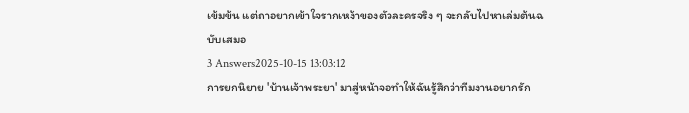เข้มข้น แต่ถาอยากเข้าใจรากเหง้าของตัวละครจริง ๆ จะกลับไปหาเล่มต้นฉบับเสมอ
3 Answers2025-10-15 13:03:12
การยกนิยาย 'บ้านเจ้าพระยา' มาสู่หน้าจอทำให้ฉันรู้สึกว่าทีมงานอยากรัก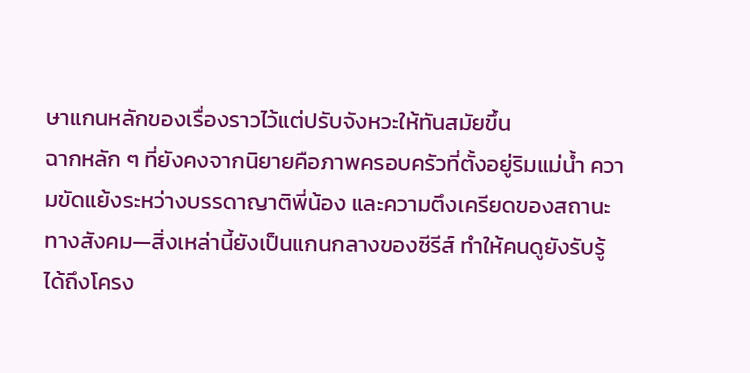ษาแกนหลักของเรื่องราวไว้แต่ปรับจังหวะให้ทันสมัยขึ้น
ฉากหลัก ๆ ที่ยังคงจากนิยายคือภาพครอบครัวที่ตั้งอยู่ริมแม่น้ำ ความขัดแย้งระหว่างบรรดาญาติพี่น้อง และความตึงเครียดของสถานะทางสังคม—สิ่งเหล่านี้ยังเป็นแกนกลางของซีรีส์ ทำให้คนดูยังรับรู้ได้ถึงโครง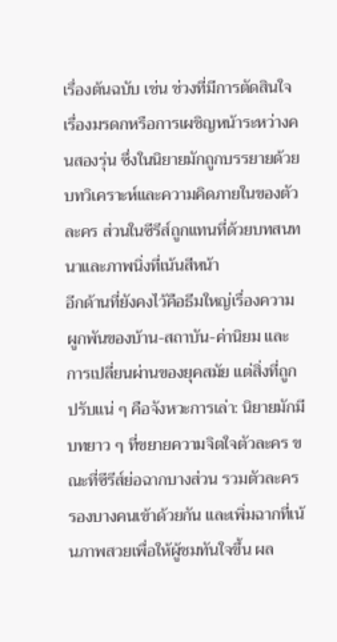เรื่องต้นฉบับ เช่น ช่วงที่มีการตัดสินใจเรื่องมรดกหรือการเผชิญหน้าระหว่างคนสองรุ่น ซึ่งในนิยายมักถูกบรรยายด้วยบทวิเคราะห์และความคิดภายในของตัวละคร ส่วนในซีรีส์ถูกแทนที่ด้วยบทสนทนาและภาพนิ่งที่เน้นสีหน้า
อีกด้านที่ยังคงไว้คือธีมใหญ่เรื่องความผูกพันของบ้าน-สถาบัน-ค่านิยม และการเปลี่ยนผ่านของยุคสมัย แต่สิ่งที่ถูกปรับแน่ ๆ คือจังหวะการเล่า: นิยายมักมีบทยาว ๆ ที่ขยายความจิตใจตัวละคร ขณะที่ซีรีส์ย่อฉากบางส่วน รวมตัวละครรองบางคนเข้าด้วยกัน และเพิ่มฉากที่เน้นภาพสวยเพื่อให้ผู้ชมทันใจขึ้น ผล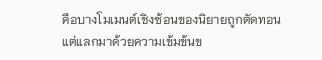คือบางโมเมนต์เชิงซ้อนของนิยายถูกตัดทอน แต่แลกมาด้วยความเข้มข้นข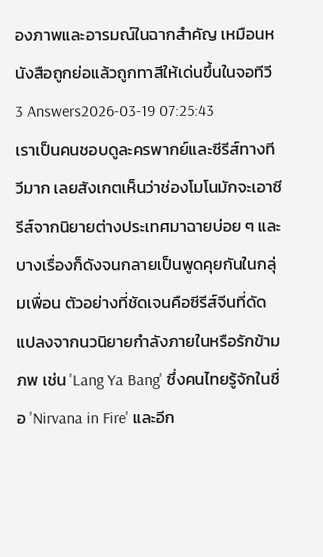องภาพและอารมณ์ในฉากสำคัญ เหมือนหนังสือถูกย่อแล้วถูกทาสีให้เด่นขึ้นในจอทีวี
3 Answers2026-03-19 07:25:43
เราเป็นคนชอบดูละครพากย์และซีรีส์ทางทีวีมาก เลยสังเกตเห็นว่าช่องโมโนมักจะเอาซีรีส์จากนิยายต่างประเทศมาฉายบ่อย ๆ และบางเรื่องก็ดังจนกลายเป็นพูดคุยกันในกลุ่มเพื่อน ตัวอย่างที่ชัดเจนคือซีรีส์จีนที่ดัดแปลงจากนวนิยายกำลังภายในหรือรักข้ามภพ เช่น 'Lang Ya Bang' ซึ่งคนไทยรู้จักในชื่อ 'Nirvana in Fire' และอีก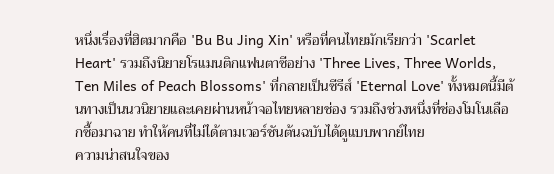หนึ่งเรื่องที่ฮิตมากคือ 'Bu Bu Jing Xin' หรือที่คนไทยมักเรียกว่า 'Scarlet Heart' รวมถึงนิยายโรแมนติกแฟนตาซีอย่าง 'Three Lives, Three Worlds, Ten Miles of Peach Blossoms' ที่กลายเป็นซีรีส์ 'Eternal Love' ทั้งหมดนี้มีต้นทางเป็นนวนิยายและเคยผ่านหน้าจอไทยหลายช่อง รวมถึงช่วงหนึ่งที่ช่องโมโนเลือกซื้อมาฉาย ทำให้คนที่ไม่ได้ตามเวอร์ชันต้นฉบับได้ดูแบบพากย์ไทย
ความน่าสนใจของ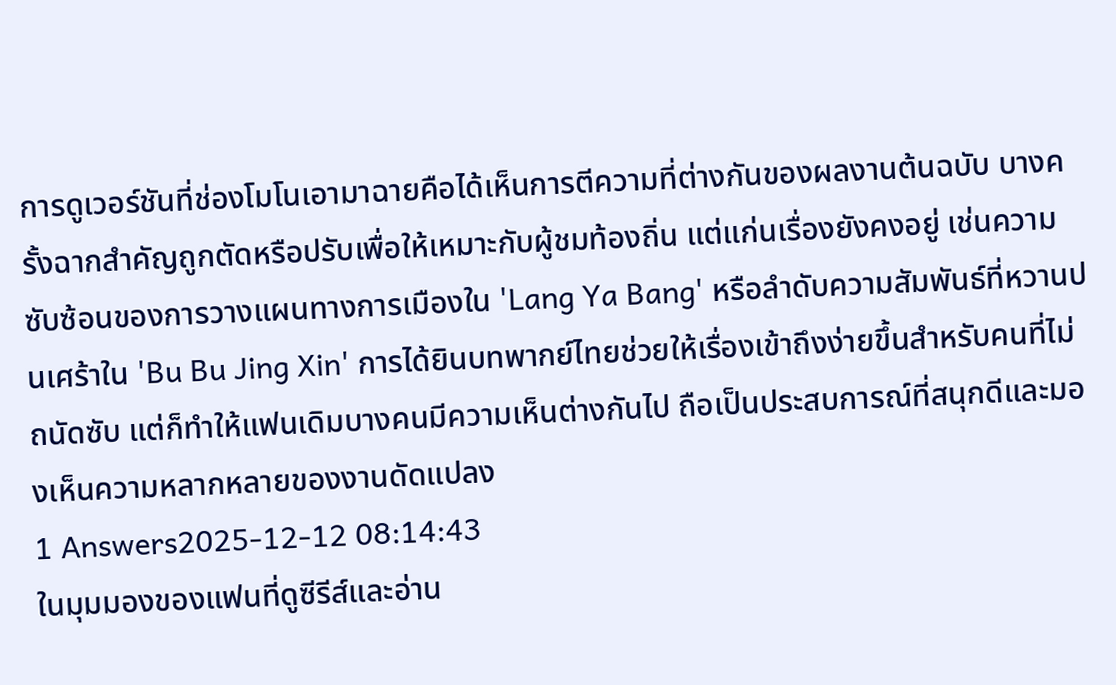การดูเวอร์ชันที่ช่องโมโนเอามาฉายคือได้เห็นการตีความที่ต่างกันของผลงานต้นฉบับ บางครั้งฉากสำคัญถูกตัดหรือปรับเพื่อให้เหมาะกับผู้ชมท้องถิ่น แต่แก่นเรื่องยังคงอยู่ เช่นความซับซ้อนของการวางแผนทางการเมืองใน 'Lang Ya Bang' หรือลำดับความสัมพันธ์ที่หวานปนเศร้าใน 'Bu Bu Jing Xin' การได้ยินบทพากย์ไทยช่วยให้เรื่องเข้าถึงง่ายขึ้นสำหรับคนที่ไม่ถนัดซับ แต่ก็ทำให้แฟนเดิมบางคนมีความเห็นต่างกันไป ถือเป็นประสบการณ์ที่สนุกดีและมองเห็นความหลากหลายของงานดัดแปลง
1 Answers2025-12-12 08:14:43
ในมุมมองของแฟนที่ดูซีรีส์และอ่าน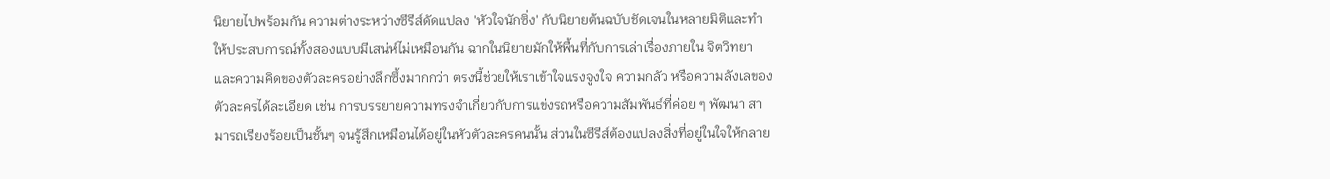นิยายไปพร้อมกัน ความต่างระหว่างซีรีส์ดัดแปลง 'หัวใจนักซิ่ง' กับนิยายต้นฉบับชัดเจนในหลายมิติและทำให้ประสบการณ์ทั้งสองแบบมีเสน่ห์ไม่เหมือนกัน ฉากในนิยายมักให้พื้นที่กับการเล่าเรื่องภายใน จิตวิทยา และความคิดของตัวละครอย่างลึกซึ้งมากกว่า ตรงนี้ช่วยให้เราเข้าใจแรงจูงใจ ความกลัว หรือความลังเลของตัวละครได้ละเอียด เช่น การบรรยายความทรงจำเกี่ยวกับการแข่งรถหรือความสัมพันธ์ที่ค่อย ๆ พัฒนา สามารถเรียงร้อยเป็นชั้นๆ จนรู้สึกเหมือนได้อยู่ในหัวตัวละครคนนั้น ส่วนในซีรีส์ต้องแปลงสิ่งที่อยู่ในใจให้กลาย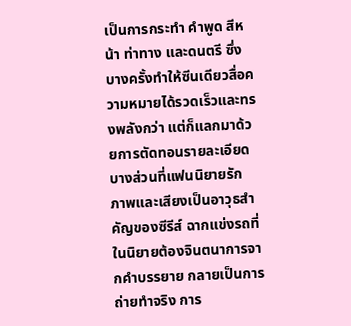เป็นการกระทำ คำพูด สีหน้า ท่าทาง และดนตรี ซึ่งบางครั้งทำให้ซีนเดียวสื่อความหมายได้รวดเร็วและทรงพลังกว่า แต่ก็แลกมาด้วยการตัดทอนรายละเอียดบางส่วนที่แฟนนิยายรัก
ภาพและเสียงเป็นอาวุธสำคัญของซีรีส์ ฉากแข่งรถที่ในนิยายต้องจินตนาการจากคำบรรยาย กลายเป็นการถ่ายทำจริง การ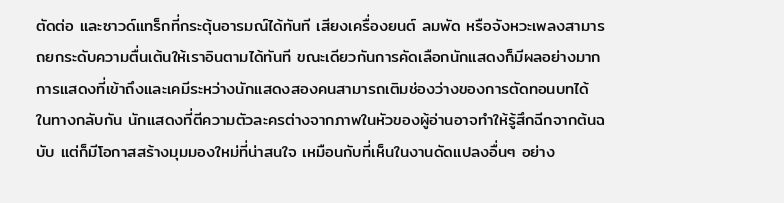ตัดต่อ และซาวด์แทร็กที่กระตุ้นอารมณ์ได้ทันที เสียงเครื่องยนต์ ลมพัด หรือจังหวะเพลงสามารถยกระดับความตื่นเต้นให้เราอินตามได้ทันที ขณะเดียวกันการคัดเลือกนักแสดงก็มีผลอย่างมาก การแสดงที่เข้าถึงและเคมีระหว่างนักแสดงสองคนสามารถเติมช่องว่างของการตัดทอนบทได้ ในทางกลับกัน นักแสดงที่ตีความตัวละครต่างจากภาพในหัวของผู้อ่านอาจทำให้รู้สึกฉีกจากต้นฉบับ แต่ก็มีโอกาสสร้างมุมมองใหม่ที่น่าสนใจ เหมือนกับที่เห็นในงานดัดแปลงอื่นๆ อย่าง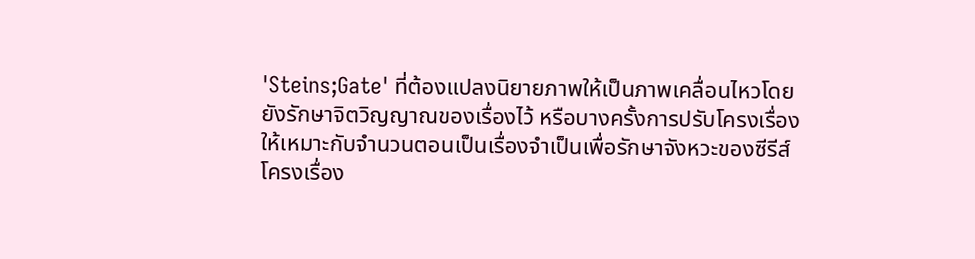'Steins;Gate' ที่ต้องแปลงนิยายภาพให้เป็นภาพเคลื่อนไหวโดยยังรักษาจิตวิญญาณของเรื่องไว้ หรือบางครั้งการปรับโครงเรื่องให้เหมาะกับจำนวนตอนเป็นเรื่องจำเป็นเพื่อรักษาจังหวะของซีรีส์
โครงเรื่อง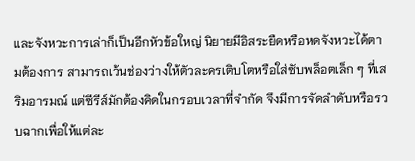และจังหวะการเล่าก็เป็นอีกหัวข้อใหญ่ นิยายมีอิสระยืดหรือหดจังหวะได้ตามต้องการ สามารถเว้นช่องว่างให้ตัวละครเติบโตหรือใส่ซับพล็อตเล็ก ๆ ที่เสริมอารมณ์ แต่ซีรีส์มักต้องคิดในกรอบเวลาที่จำกัด จึงมีการจัดลำดับหรือรวบฉากเพื่อให้แต่ละ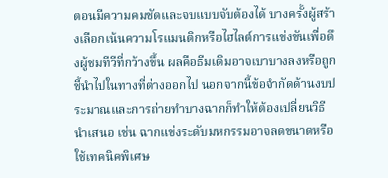ตอนมีความคมชัดและจบแบบจับต้องได้ บางครั้งผู้สร้างเลือกเน้นความโรแมนติกหรือไฮไลต์การแข่งขันเพื่อดึงผู้ชมทีวีที่กว้างขึ้น ผลคือธีมเดิมอาจเบาบางลงหรือถูกชี้นำไปในทางที่ต่างออกไป นอกจากนี้ข้อจำกัดด้านงบประมาณและการถ่ายทำบางฉากก็ทำให้ต้องเปลี่ยนวิธีนำเสนอ เช่น ฉากแข่งระดับมหกรรมอาจลดขนาดหรือใช้เทคนิคพิเศษ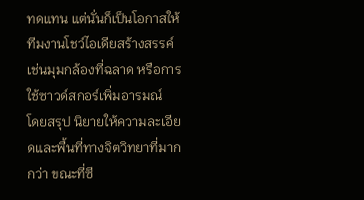ทดแทน แต่นั่นก็เป็นโอกาสให้ทีมงานโชว์ไอเดียสร้างสรรค์ เช่นมุมกล้องที่ฉลาด หรือการใช้ซาวด์สกอร์เพิ่มอารมณ์
โดยสรุป นิยายให้ความละเอียดและพื้นที่ทางจิตวิทยาที่มากกว่า ขณะที่ซี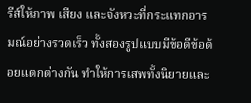รีส์ให้ภาพ เสียง และจังหวะที่กระแทกอารมณ์อย่างรวดเร็ว ทั้งสองรูปแบบมีข้อดีข้อด้อยแตกต่างกัน ทำให้การเสพทั้งนิยายและ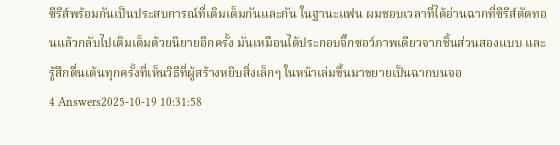ซีรีส์พร้อมกันเป็นประสบการณ์ที่เติมเต็มกันและกัน ในฐานะแฟน ผมชอบเวลาที่ได้อ่านฉากที่ซีรีส์ตัดทอนแล้วกลับไปเติมเต็มด้วยนิยายอีกครั้ง มันเหมือนได้ประกอบจิ๊กซอว์ภาพเดียวจากชิ้นส่วนสองแบบ และรู้สึกตื่นเต้นทุกครั้งที่เห็นวิธีที่ผู้สร้างหยิบสิ่งเล็กๆ ในหน้าเล่มขึ้นมาขยายเป็นฉากบนจอ
4 Answers2025-10-19 10:31:58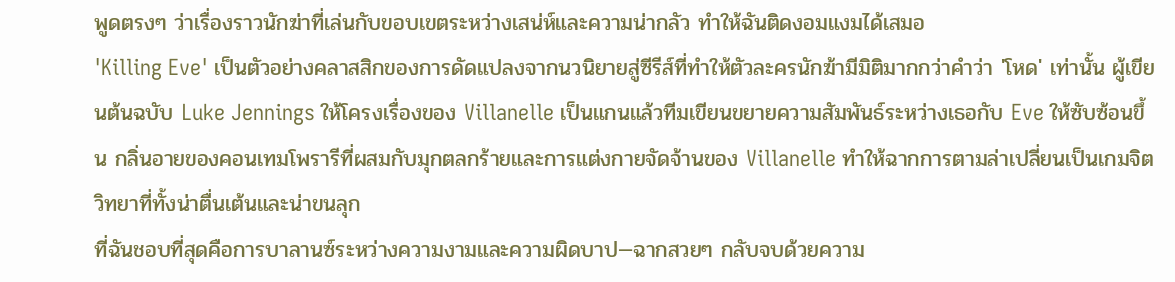พูดตรงๆ ว่าเรื่องราวนักฆ่าที่เล่นกับขอบเขตระหว่างเสน่ห์และความน่ากลัว ทำให้ฉันติดงอมแงมได้เสมอ
'Killing Eve' เป็นตัวอย่างคลาสสิกของการดัดแปลงจากนวนิยายสู่ซีรีส์ที่ทำให้ตัวละครนักฆ้ามีมิติมากกว่าคำว่า 'โหด' เท่านั้น ผู้เขียนต้นฉบับ Luke Jennings ให้โครงเรื่องของ Villanelle เป็นแกนแล้วทีมเขียนขยายความสัมพันธ์ระหว่างเธอกับ Eve ให้ซับซ้อนขึ้น กลิ่นอายของคอนเทมโพรารีที่ผสมกับมุกตลกร้ายและการแต่งกายจัดจ้านของ Villanelle ทำให้ฉากการตามล่าเปลี่ยนเป็นเกมจิตวิทยาที่ทั้งน่าตื่นเต้นและน่าขนลุก
ที่ฉันชอบที่สุดคือการบาลานซ์ระหว่างความงามและความผิดบาป—ฉากสวยๆ กลับจบด้วยความ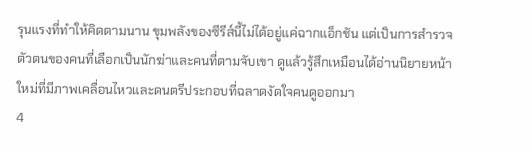รุนแรงที่ทำให้คิดตามนาน ขุมพลังของซีรีส์นี้ไม่ได้อยู่แค่ฉากแอ็กชัน แต่เป็นการสำรวจตัวตนของคนที่เลือกเป็นนักฆ่าและคนที่ตามจับเขา ดูแล้วรู้สึกเหมือนได้อ่านนิยายหน้าใหม่ที่มีภาพเคลื่อนไหวและดนตรีประกอบที่ฉลาดงัดใจคนดูออกมา
4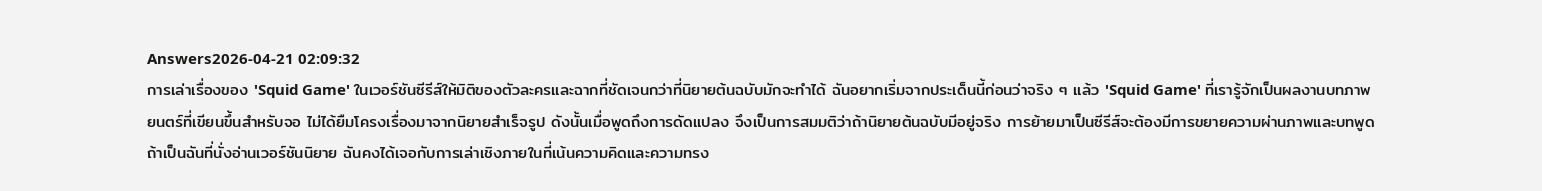Answers2026-04-21 02:09:32
การเล่าเรื่องของ 'Squid Game' ในเวอร์ชันซีรีส์ให้มิติของตัวละครและฉากที่ชัดเจนกว่าที่นิยายต้นฉบับมักจะทำได้ ฉันอยากเริ่มจากประเด็นนี้ก่อนว่าจริง ๆ แล้ว 'Squid Game' ที่เรารู้จักเป็นผลงานบทภาพยนตร์ที่เขียนขึ้นสำหรับจอ ไม่ได้ยืมโครงเรื่องมาจากนิยายสำเร็จรูป ดังนั้นเมื่อพูดถึงการดัดแปลง จึงเป็นการสมมติว่าถ้านิยายต้นฉบับมีอยู่จริง การย้ายมาเป็นซีรีส์จะต้องมีการขยายความผ่านภาพและบทพูด
ถ้าเป็นฉันที่นั่งอ่านเวอร์ชันนิยาย ฉันคงได้เจอกับการเล่าเชิงภายในที่เน้นความคิดและความทรง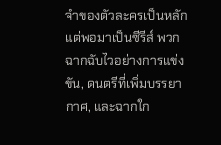จำของตัวละครเป็นหลัก แต่พอมาเป็นซีรีส์ พวกฉากฉับไวอย่างการแข่งขัน, ดนตรีที่เพิ่มบรรยากาศ, และฉากใก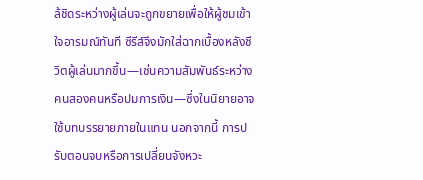ล้ชิดระหว่างผู้เล่นจะถูกขยายเพื่อให้ผู้ชมเข้าใจอารมณ์ทันที ซีรีส์จึงมักใส่ฉากเบื้องหลังชีวิตผู้เล่นมากขึ้น—เช่นความสัมพันธ์ระหว่างคนสองคนหรือปมการเงิน—ซึ่งในนิยายอาจใช้บทบรรยายภายในแทน นอกจากนี้ การปรับตอนจบหรือการเปลี่ยนจังหวะ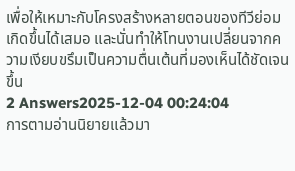เพื่อให้เหมาะกับโครงสร้างหลายตอนของทีวีย่อมเกิดขึ้นได้เสมอ และนั่นทำให้โทนงานเปลี่ยนจากความเงียบขรึมเป็นความตื่นเต้นที่มองเห็นได้ชัดเจนขึ้น
2 Answers2025-12-04 00:24:04
การตามอ่านนิยายแล้วมา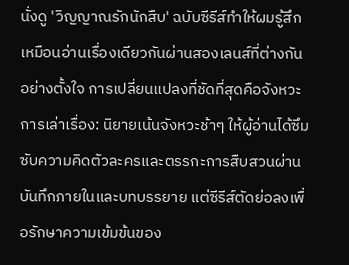นั่งดู 'วิญญาณรักนักสืบ' ฉบับซีรีส์ทำให้ผมรู้สึกเหมือนอ่านเรื่องเดียวกันผ่านสองเลนส์ที่ต่างกันอย่างตั้งใจ การเปลี่ยนแปลงที่ชัดที่สุดคือจังหวะการเล่าเรื่อง: นิยายเน้นจังหวะช้าๆ ให้ผู้อ่านได้ซึมซับความคิดตัวละครและตรรกะการสืบสวนผ่านบันทึกภายในและบทบรรยาย แต่ซีรีส์ตัดย่อลงเพื่อรักษาความเข้มข้นของ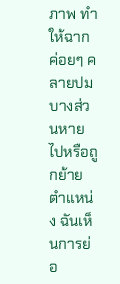ภาพ ทำให้ฉากค่อยๆ คลายปมบางส่วนหายไปหรือถูกย้ายตำแหน่ง ฉันเห็นการย่อ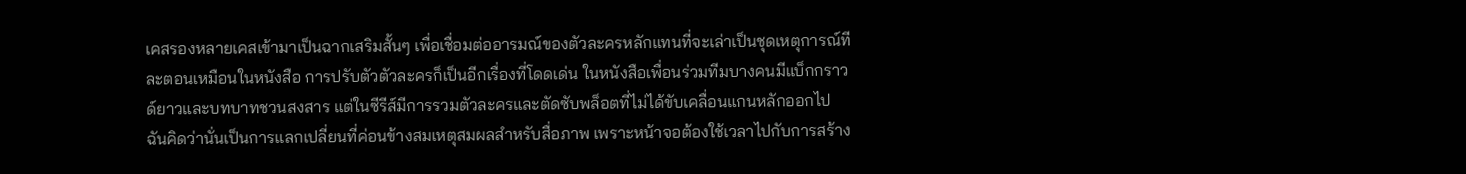เคสรองหลายเคสเข้ามาเป็นฉากเสริมสั้นๆ เพื่อเชื่อมต่ออารมณ์ของตัวละครหลักแทนที่จะเล่าเป็นชุดเหตุการณ์ทีละตอนเหมือนในหนังสือ การปรับตัวตัวละครก็เป็นอีกเรื่องที่โดดเด่น ในหนังสือเพื่อนร่วมทีมบางคนมีแบ็กกราวด์ยาวและบทบาทชวนสงสาร แต่ในซีรีส์มีการรวมตัวละครและตัดซับพล็อตที่ไม่ได้ขับเคลื่อนแกนหลักออกไป ฉันคิดว่านั่นเป็นการแลกเปลี่ยนที่ค่อนข้างสมเหตุสมผลสำหรับสื่อภาพ เพราะหน้าจอต้องใช้เวลาไปกับการสร้าง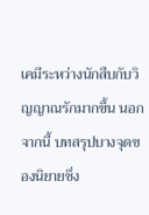เคมีระหว่างนักสืบกับวิญญาณรักมากขึ้น นอกจากนี้ บทสรุปบางจุดของนิยายซึ่ง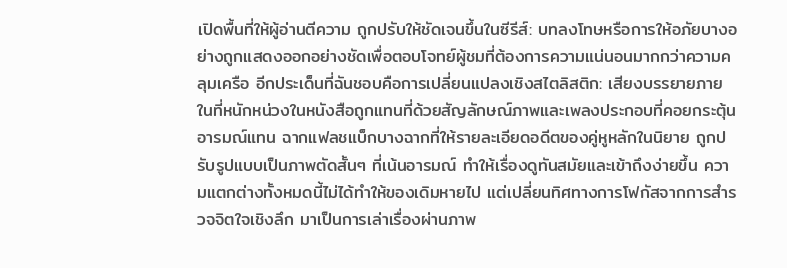เปิดพื้นที่ให้ผู้อ่านตีความ ถูกปรับให้ชัดเจนขึ้นในซีรีส์: บทลงโทษหรือการให้อภัยบางอย่างถูกแสดงออกอย่างชัดเพื่อตอบโจทย์ผู้ชมที่ต้องการความแน่นอนมากกว่าความคลุมเครือ อีกประเด็นที่ฉันชอบคือการเปลี่ยนแปลงเชิงสไตลิสติก: เสียงบรรยายภายในที่หนักหน่วงในหนังสือถูกแทนที่ด้วยสัญลักษณ์ภาพและเพลงประกอบที่คอยกระตุ้นอารมณ์แทน ฉากแฟลชแบ็กบางฉากที่ให้รายละเอียดอดีตของคู่หูหลักในนิยาย ถูกปรับรูปแบบเป็นภาพตัดสั้นๆ ที่เน้นอารมณ์ ทำให้เรื่องดูทันสมัยและเข้าถึงง่ายขึ้น ความแตกต่างทั้งหมดนี้ไม่ได้ทำให้ของเดิมหายไป แต่เปลี่ยนทิศทางการโฟกัสจากการสำรวจจิตใจเชิงลึก มาเป็นการเล่าเรื่องผ่านภาพ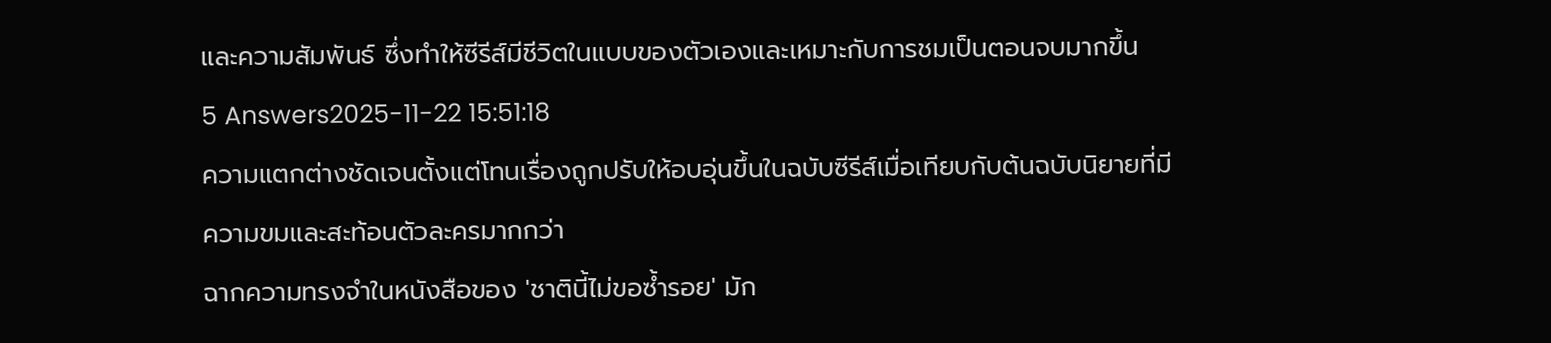และความสัมพันธ์ ซึ่งทำให้ซีรีส์มีชีวิตในแบบของตัวเองและเหมาะกับการชมเป็นตอนจบมากขึ้น
5 Answers2025-11-22 15:51:18
ความแตกต่างชัดเจนตั้งแต่โทนเรื่องถูกปรับให้อบอุ่นขึ้นในฉบับซีรีส์เมื่อเทียบกับต้นฉบับนิยายที่มีความขมและสะท้อนตัวละครมากกว่า
ฉากความทรงจำในหนังสือของ 'ชาตินี้ไม่ขอซ้ำรอย' มัก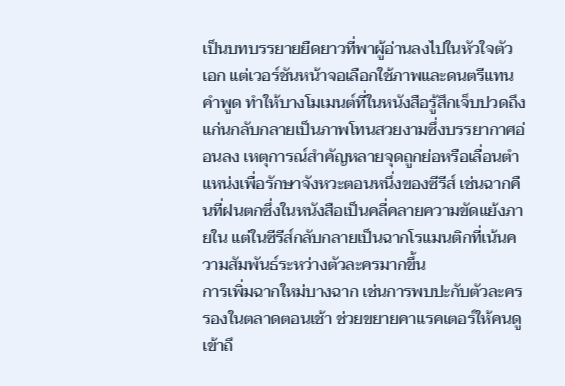เป็นบทบรรยายยืดยาวที่พาผู้อ่านลงไปในหัวใจตัวเอก แต่เวอร์ชันหน้าจอเลือกใช้ภาพและดนตรีแทนคำพูด ทำให้บางโมเมนต์ที่ในหนังสือรู้สึกเจ็บปวดถึงแก่นกลับกลายเป็นภาพโทนสวยงามซึ่งบรรยากาศอ่อนลง เหตุการณ์สำคัญหลายจุดถูกย่อหรือเลื่อนตำแหน่งเพื่อรักษาจังหวะตอนหนึ่งของซีรีส์ เช่นฉากคืนที่ฝนตกซึ่งในหนังสือเป็นคลี่คลายความขัดแย้งภายใน แต่ในซีรีส์กลับกลายเป็นฉากโรแมนติกที่เน้นความสัมพันธ์ระหว่างตัวละครมากขึ้น
การเพิ่มฉากใหม่บางฉาก เช่นการพบปะกับตัวละครรองในตลาดตอนเช้า ช่วยขยายคาแรคเตอร์ให้คนดูเข้าถึ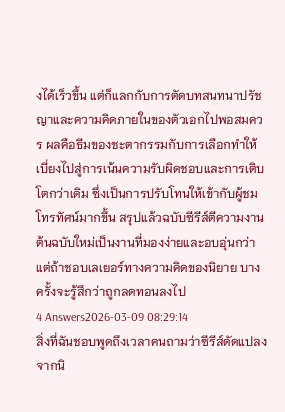งได้เร็วขึ้น แต่ก็แลกกับการตัดบทสนทนาปรัชญาและความคิดภายในของตัวเอกไปพอสมควร ผลคือธีมของชะตากรรมกับการเลือกทำให้เบี่ยงไปสู่การเน้นความรับผิดชอบและการเติบโตกว่าเดิม ซึ่งเป็นการปรับโทนให้เข้ากับผู้ชมโทรทัศน์มากขึ้น สรุปแล้วฉบับซีรีส์ตีความงานต้นฉบับใหม่เป็นงานที่มองง่ายและอบอุ่นกว่า แต่ถ้าชอบเลเยอร์ทางความคิดของนิยาย บางครั้งจะรู้สึกว่าถูกลดทอนลงไป
4 Answers2026-03-09 08:29:14
สิ่งที่ฉันชอบพูดถึงเวลาคนถามว่าซีรีส์ดัดแปลงจากนิ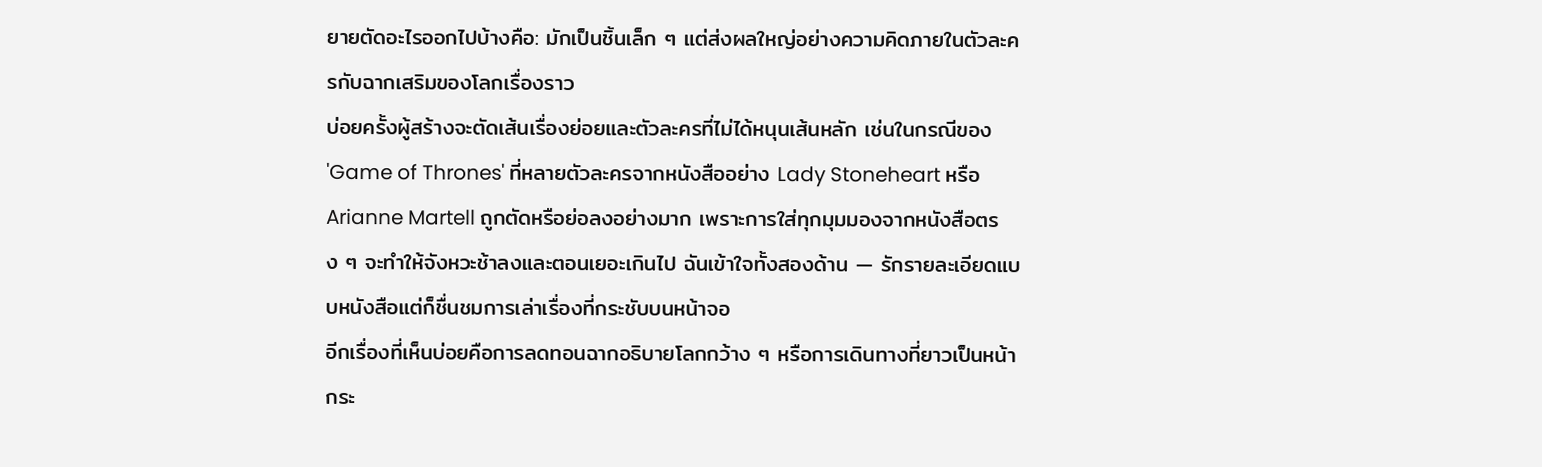ยายตัดอะไรออกไปบ้างคือ: มักเป็นชิ้นเล็ก ๆ แต่ส่งผลใหญ่อย่างความคิดภายในตัวละครกับฉากเสริมของโลกเรื่องราว
บ่อยครั้งผู้สร้างจะตัดเส้นเรื่องย่อยและตัวละครที่ไม่ได้หนุนเส้นหลัก เช่นในกรณีของ 'Game of Thrones' ที่หลายตัวละครจากหนังสืออย่าง Lady Stoneheart หรือ Arianne Martell ถูกตัดหรือย่อลงอย่างมาก เพราะการใส่ทุกมุมมองจากหนังสือตรง ๆ จะทำให้จังหวะช้าลงและตอนเยอะเกินไป ฉันเข้าใจทั้งสองด้าน — รักรายละเอียดแบบหนังสือแต่ก็ชื่นชมการเล่าเรื่องที่กระชับบนหน้าจอ
อีกเรื่องที่เห็นบ่อยคือการลดทอนฉากอธิบายโลกกว้าง ๆ หรือการเดินทางที่ยาวเป็นหน้ากระ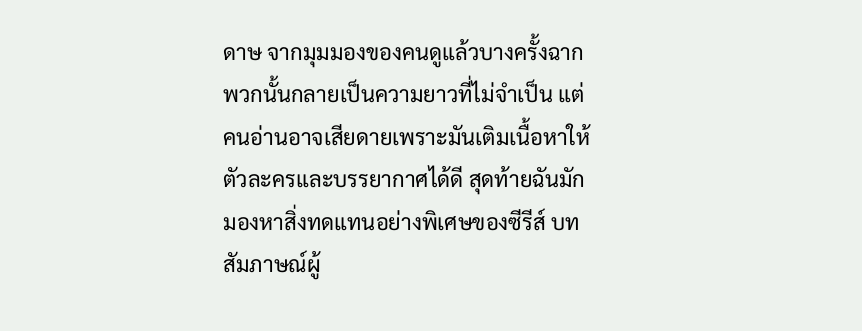ดาษ จากมุมมองของคนดูแล้วบางครั้งฉากพวกนั้นกลายเป็นความยาวที่ไม่จำเป็น แต่คนอ่านอาจเสียดายเพราะมันเติมเนื้อหาให้ตัวละครและบรรยากาศได้ดี สุดท้ายฉันมักมองหาสิ่งทดแทนอย่างพิเศษของซีรีส์ บทสัมภาษณ์ผู้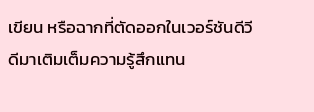เขียน หรือฉากที่ตัดออกในเวอร์ชันดีวีดีมาเติมเต็มความรู้สึกแทน